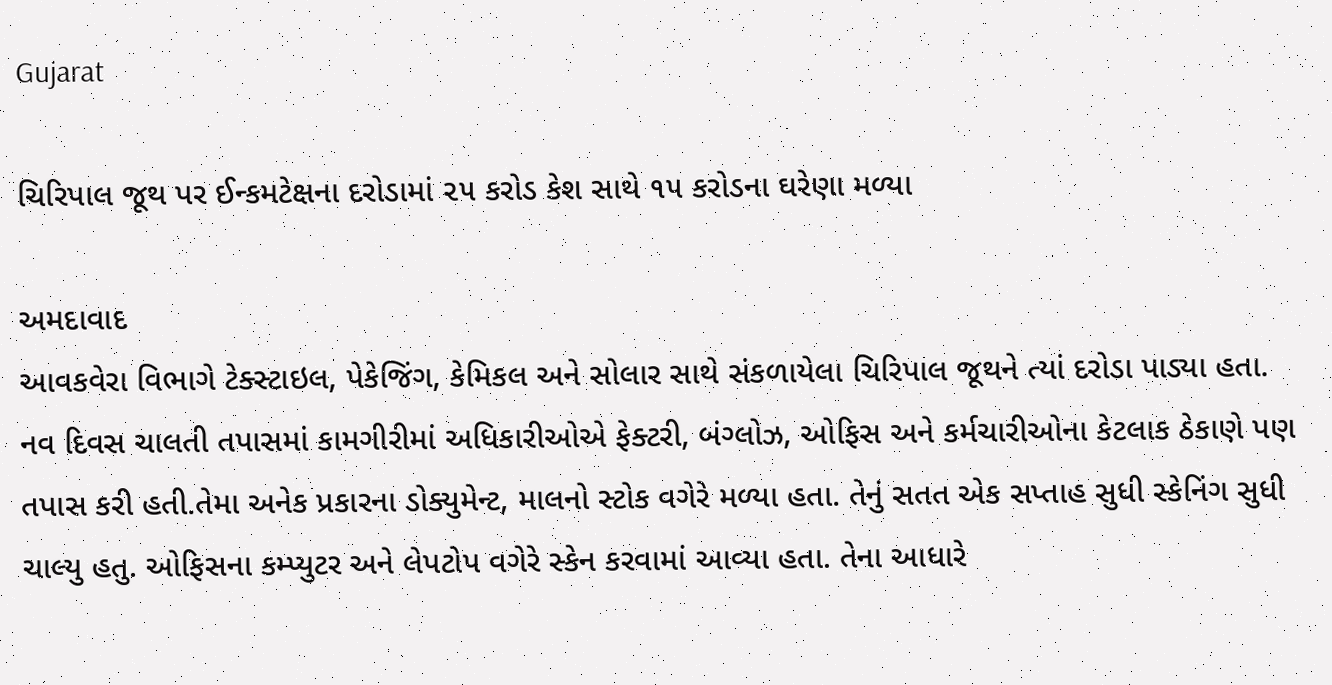Gujarat

ચિરિપાલ જૂથ પર ઈન્કમટેક્ષના દરોડામાં ૨૫ કરોડ કેશ સાથે ૧૫ કરોડના ઘરેણા મળ્યા

અમદાવાદ
આવકવેરા વિભાગે ટેક્સ્ટાઇલ, પેકેજિંગ, કેમિકલ અને સોલાર સાથે સંકળાયેલા ચિરિપાલ જૂથને ત્યાં દરોડા પાડ્યા હતા. નવ દિવસ ચાલતી તપાસમાં કામગીરીમાં અધિકારીઓએ ફેક્ટરી, બંગ્લોઝ, ઓફિસ અને કર્મચારીઓના કેટલાક ઠેકાણે પણ તપાસ કરી હતી.તેમા અનેક પ્રકારના ડોક્યુમેન્ટ, માલનો સ્ટોક વગેરે મળ્યા હતા. તેનું સતત એક સપ્તાહ સુધી સ્કેનિંગ સુધી ચાલ્યુ હતુ. ઓફિસના કમ્પ્યુટર અને લેપટોપ વગેરે સ્કેન કરવામાં આવ્યા હતા. તેના આધારે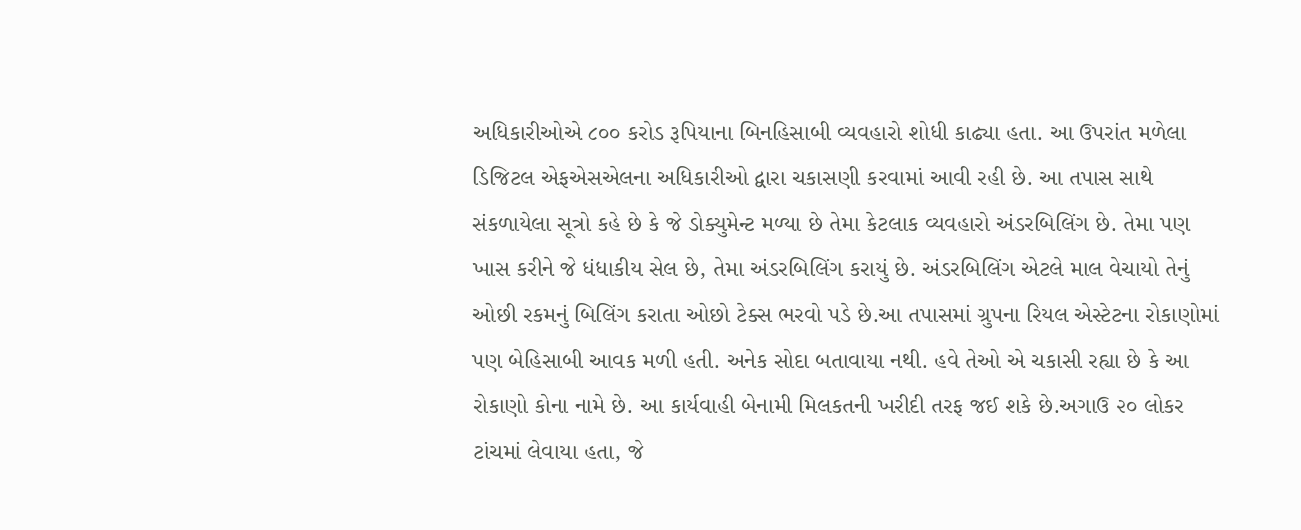અધિકારીઓએ ૮૦૦ કરોડ રૂપિયાના બિનહિસાબી વ્યવહારો શોધી કાઢ્યા હતા. આ ઉપરાંત મળેલા ડિજિટલ એફએસએલના અધિકારીઓ દ્વારા ચકાસણી કરવામાં આવી રહી છે. આ તપાસ સાથે સંકળાયેલા સૂત્રો કહે છે કે જે ડોક્યુમેન્ટ મળ્યા છે તેમા કેટલાક વ્યવહારો અંડરબિલિંગ છે. તેમા પણ ખાસ કરીને જે ધંધાકીય સેલ છે, તેમા અંડરબિલિંગ કરાયું છે. અંડરબિલિંગ એટલે માલ વેચાયો તેનું ઓછી રકમનું બિલિંગ કરાતા ઓછો ટેક્સ ભરવો પડે છે.આ તપાસમાં ગ્રુપના રિયલ એસ્ટેટના રોકાણોમાં પણ બેહિસાબી આવક મળી હતી. અનેક સોદા બતાવાયા નથી. હવે તેઓ એ ચકાસી રહ્યા છે કે આ રોકાણો કોના નામે છે. આ કાર્યવાહી બેનામી મિલકતની ખરીદી તરફ જઈ શકે છે.અગાઉ ૨૦ લોકર ટાંચમાં લેવાયા હતા, જે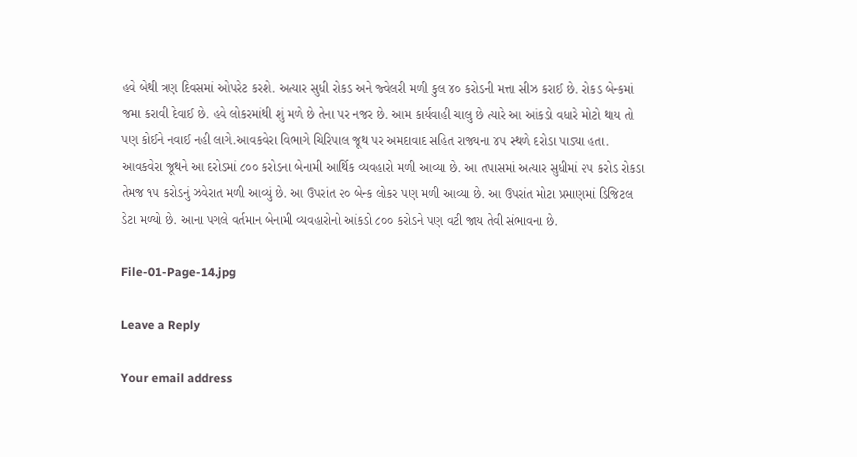હવે બેથી ત્રણ દિવસમાં ઓપરેટ કરશે. અત્યાર સુધી રોકડ અને જ્વેલરી મળી કુલ ૪૦ કરોડની મત્તા સીઝ કરાઈ છે. રોકડ બેન્કમાં જમા કરાવી દેવાઈ છે. હવે લોકરમાંથી શું મળે છે તેના પર નજર છે. આમ કાર્યવાહી ચાલુ છે ત્યારે આ આંકડો વધારે મોટો થાય તો પણ કોઈને નવાઈ નહી લાગે.આવકવેરા વિભાગે ચિરિપાલ જૂથ પર અમદાવાદ સહિત રાજ્યના ૪૫ સ્થળે દરોડા પાડ્યા હતા. આવકવેરા જૂથને આ દરોડમાં ૮૦૦ કરોડના બેનામી આર્થિક વ્યવહારો મળી આવ્યા છે. આ તપાસમાં અત્યાર સુધીમાં ૨૫ કરોડ રોકડા તેમજ ૧૫ કરોડનું ઝવેરાત મળી આવ્યું છે. આ ઉપરાંત ૨૦ બેન્ક લોકર પણ મળી આવ્યા છે. આ ઉપરાંત મોટા પ્રમાણમાં ડિજિટલ ડેટા મળ્યો છે. આના પગલે વર્તમાન બેનામી વ્યવહારોનો આંકડો ૮૦૦ કરોડને પણ વટી જાય તેવી સંભાવના છે.

File-01-Page-14.jpg

Leave a Reply

Your email address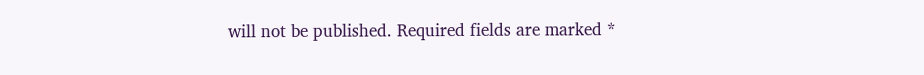will not be published. Required fields are marked *